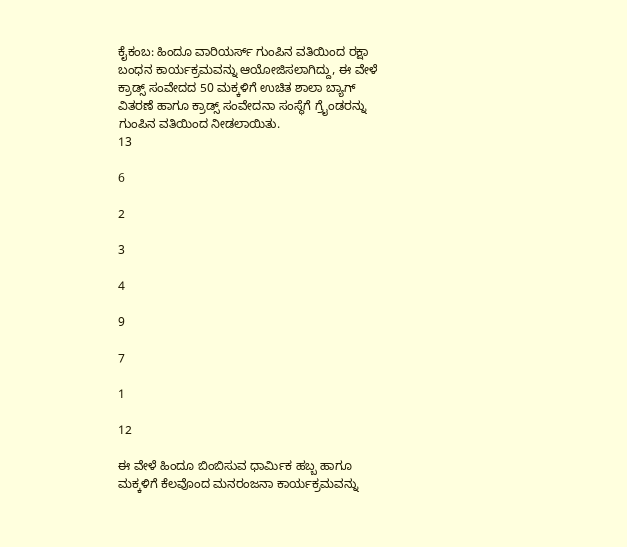ಕೈಕಂಬ: ಹಿಂದೂ ವಾರಿಯರ್ಸ್ ಗುಂಪಿನ ವತಿಯಿಂದ ರಕ್ಷಾ ಬಂಧನ ಕಾರ್ಯಕ್ರಮವನ್ನು ಆಯೋಜಿಸಲಾಗಿದ್ದು, ಈ ವೇಳೆ ಕ್ರಾಡ್ಸ್ ಸಂವೇದದ 50 ಮಕ್ಕಳಿಗೆ ಉಚಿತ ಶಾಲಾ ಬ್ಯಾಗ್ ವಿತರಣೆ ಹಾಗೂ ಕ್ರಾಡ್ಸ್ ಸಂವೇದನಾ ಸಂಸ್ಥೆಗೆ ಗ್ರೈಂಡರನ್ನು ಗುಂಪಿನ ವತಿಯಿಂದ ನೀಡಲಾಯಿತು.
13

6

2

3

4

9

7

1

12

ಈ ವೇಳೆ ಹಿಂದೂ ಬಿಂಬಿಸುವ ಧಾರ್ಮಿಕ ಹಬ್ಬ ಹಾಗೂ ಮಕ್ಕಳಿಗೆ ಕೆಲವೊಂದ ಮನರಂಜನಾ ಕಾರ್ಯಕ್ರಮವನ್ನು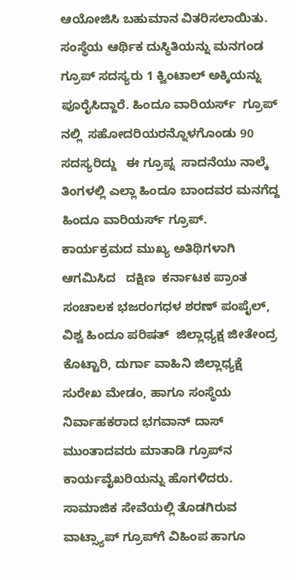ಆಯೋಜಿಸಿ ಬಹುಮಾನ ವಿತರಿಸಲಾಯಿತು. ಸಂಸ್ಥೆಯ ಆರ್ಥಿಕ ದುಸ್ಥಿತಿಯನ್ನು ಮನಗಂಡ ಗ್ರೂಪ್ ಸದಸ್ಯರು 1 ಕ್ವಿಂಟಾಲ್ ಅಕ್ಕಿಯನ್ನು ಪೂರೈಸಿದ್ದಾರೆ. ಹಿಂದೂ ವಾರಿಯರ್ಸ್  ಗ್ರೂಪ್ ನಲ್ಲಿ  ಸಹೋದರಿಯರನ್ನೊಳಗೊಂಡು 90 ಸದಸ್ಯರಿದ್ದು   ಈ ಗ್ರೂಪ್ನ  ಸಾದನೆಯು ನಾಲ್ಕೆ ತಿಂಗಳಲ್ಲಿ ಎಲ್ಲಾ ಹಿಂದೂ ಬಾಂದವರ ಮನಗೆದ್ದ  ಹಿಂದೂ ವಾರಿಯರ್ಸ್ ಗ್ರೂಪ್.
ಕಾರ್ಯಕ್ರಮದ ಮುಖ್ಯ ಅತಿಥಿಗಳಾಗಿ ಆಗಮಿಸಿದ   ದಕ್ಷಿಣ  ಕರ್ನಾಟಕ ಪ್ರಾಂತ ಸಂಚಾಲಕ ಭಜರಂಗಧಳ ಶರಣ್ ಪಂಪೈಲ್, ವಿಶ್ವ ಹಿಂದೂ ಪರಿಷತ್  ಜಿಲ್ಲಾಧ್ಯಕ್ಷ ಜೀತೇಂದ್ರ ಕೊಟ್ಟಾರಿ, ದುರ್ಗಾ ವಾಹಿನಿ ಜಿಲ್ಲಾಧ್ಯಕ್ಷೆ  ಸುರೇಖ ಮೇಡಂ, ಹಾಗೂ ಸಂಸ್ಥೆಯ ನಿರ್ವಾಹಕರಾದ ಭಗವಾನ್ ದಾಸ್ ಮುಂತಾದವರು ಮಾತಾಡಿ ಗ್ರೂಪ್‍ನ ಕಾರ್ಯವೈಖರಿಯನ್ನು ಹೊಗಳಿದರು.
ಸಾಮಾಜಿಕ ಸೇವೆಯಲ್ಲಿ ತೊಡಗಿರುವ ವಾಟ್ಸ್ಯಾಪ್ ಗ್ರೂಪ್‍ಗೆ ವಿಹಿಂಪ ಹಾಗೂ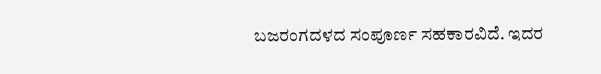ಬಜರಂಗದಳದ ಸಂಪೂರ್ಣ ಸಹಕಾರವಿದೆ. ಇದರ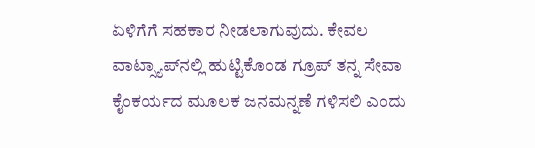ಏಳಿಗೆಗೆ ಸಹಕಾರ ನೀಡಲಾಗುವುದು. ಕೇವಲ ವಾಟ್ಸ್ಯಾಪ್‍ನಲ್ಲಿ ಹುಟ್ಟಿಕೊಂಡ ಗ್ರೂಪ್ ತನ್ನ ಸೇವಾ ಕೈಂಕರ್ಯದ ಮೂಲಕ ಜನಮನ್ನಣೆ ಗಳಿಸಲಿ ಎಂದು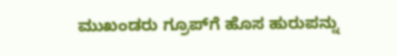ಮುಖಂಡರು ಗ್ರೂಪ್‍ಗೆ ಹೊಸ ಹುರುಪನ್ನು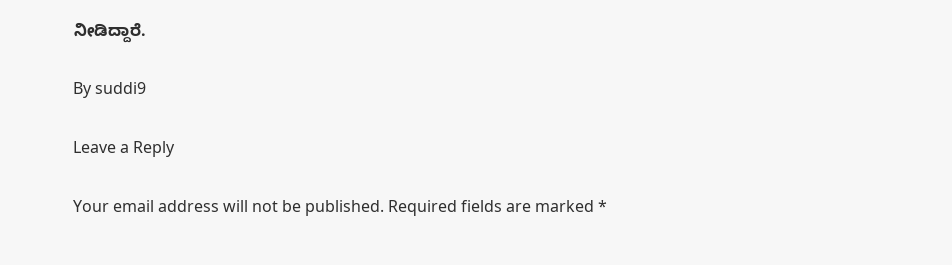ನೀಡಿದ್ದಾರೆ.

By suddi9

Leave a Reply

Your email address will not be published. Required fields are marked *